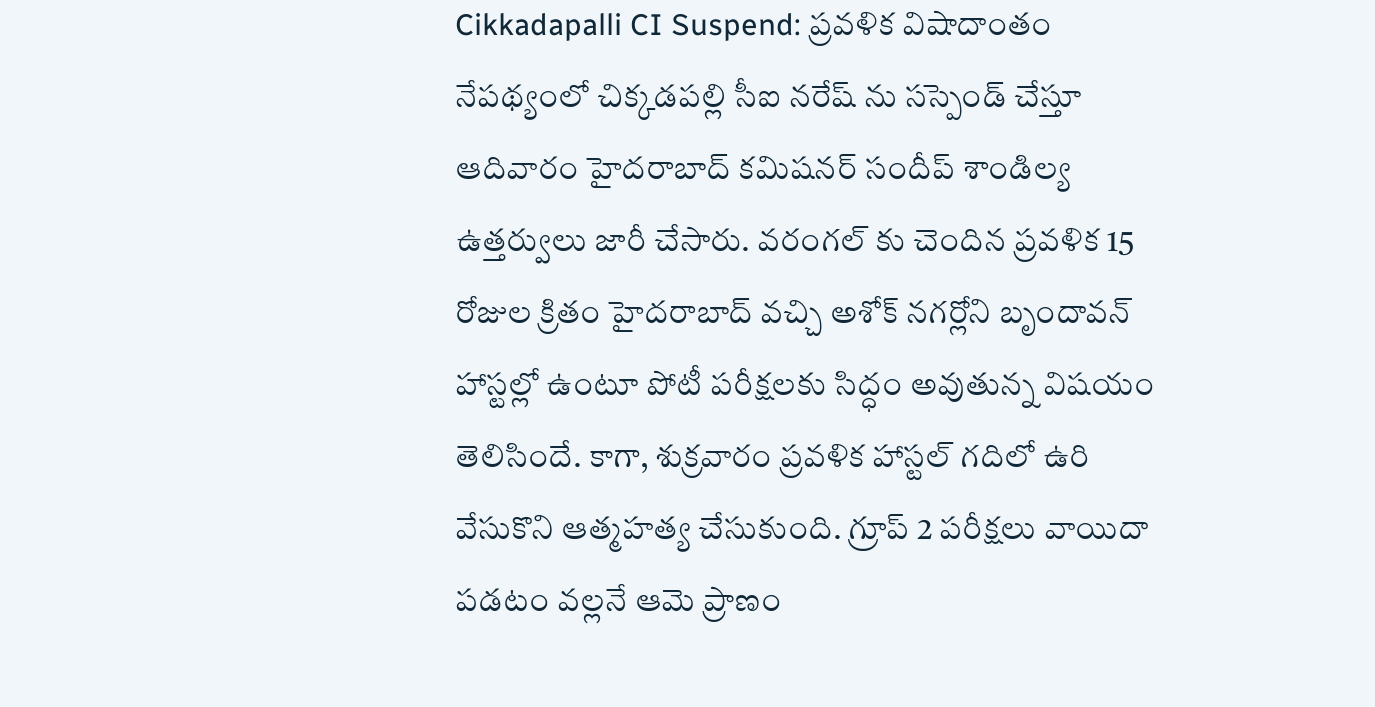Cikkadapalli CI Suspend: ప్రవళిక విషాదాంతం నేపథ్యంలో చిక్కడపల్లి సీఐ నరేష్ ను సస్పెండ్ చేస్తూ ఆదివారం హైదరాబాద్ కమిషనర్ సందీప్ శాండిల్య ఉత్తర్వులు జారీ చేసారు. వరంగల్ కు చెందిన ప్రవళిక 15 రోజుల క్రితం హైదరాబాద్ వచ్చి అశోక్ నగర్లోని బృందావన్ హాస్టల్లో ఉంటూ పోటీ పరీక్షలకు సిద్ధం అవుతున్న విషయం తెలిసిందే. కాగా, శుక్రవారం ప్రవళిక హాస్టల్ గదిలో ఉరి వేసుకొని ఆత్మహత్య చేసుకుంది. గ్రూప్ 2 పరీక్షలు వాయిదా పడటం వల్లనే ఆమె ప్రాణం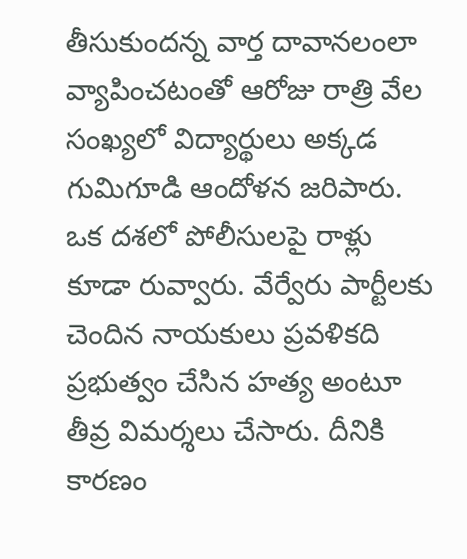తీసుకుందన్న వార్త దావానలంలా వ్యాపించటంతో ఆరోజు రాత్రి వేల సంఖ్యలో విద్యార్థులు అక్కడ గుమిగూడి ఆందోళన జరిపారు. ఒక దశలో పోలీసులపై రాళ్లు కూడా రువ్వారు. వేర్వేరు పార్టీలకు చెందిన నాయకులు ప్రవళికది ప్రభుత్వం చేసిన హత్య అంటూ తీవ్ర విమర్శలు చేసారు. దీనికి కారణం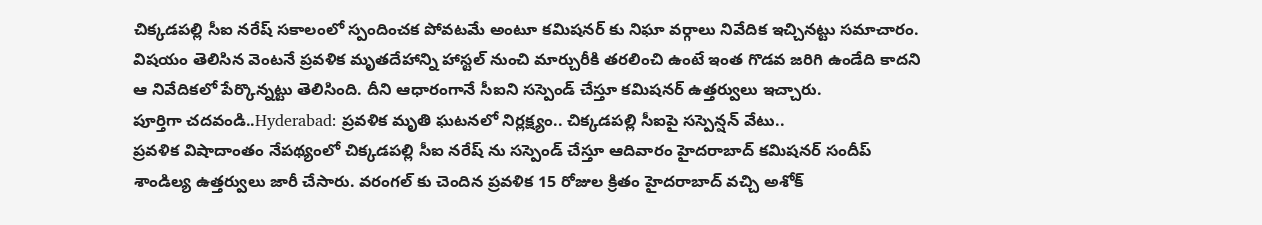చిక్కడపల్లి సీఐ నరేష్ సకాలంలో స్పందించక పోవటమే అంటూ కమిషనర్ కు నిఘా వర్గాలు నివేదిక ఇచ్చినట్టు సమాచారం. విషయం తెలిసిన వెంటనే ప్రవళిక మృతదేహాన్ని హాస్టల్ నుంచి మార్చురీకి తరలించి ఉంటే ఇంత గొడవ జరిగి ఉండేది కాదని ఆ నివేదికలో పేర్కొన్నట్టు తెలిసింది. దీని ఆధారంగానే సీఐని సస్పెండ్ చేస్తూ కమిషనర్ ఉత్తర్వులు ఇచ్చారు.
పూర్తిగా చదవండి..Hyderabad: ప్రవళిక మృతి ఘటనలో నిర్లక్ష్యం.. చిక్కడపల్లి సీఐపై సస్పెన్షన్ వేటు..
ప్రవళిక విషాదాంతం నేపథ్యంలో చిక్కడపల్లి సీఐ నరేష్ ను సస్పెండ్ చేస్తూ ఆదివారం హైదరాబాద్ కమిషనర్ సందీప్ శాండిల్య ఉత్తర్వులు జారీ చేసారు. వరంగల్ కు చెందిన ప్రవళిక 15 రోజుల క్రితం హైదరాబాద్ వచ్చి అశోక్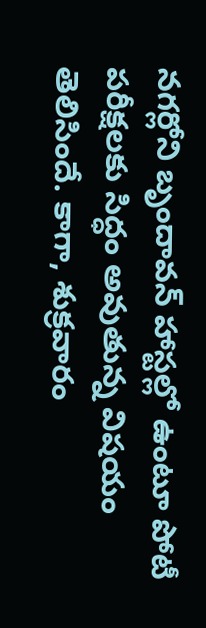నగర్లోని బృందావన్ హాస్టల్లో ఉంటూ పోటీ పరీక్షలకు సిద్ధం అవుతున్న విషయం తెలిసిందే. కాగా, శుక్రవారం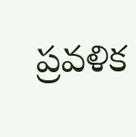ప్రవళిక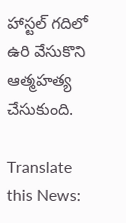హాస్టల్ గదిలో ఉరి వేసుకొని ఆత్మహత్య చేసుకుంది.

Translate this News: